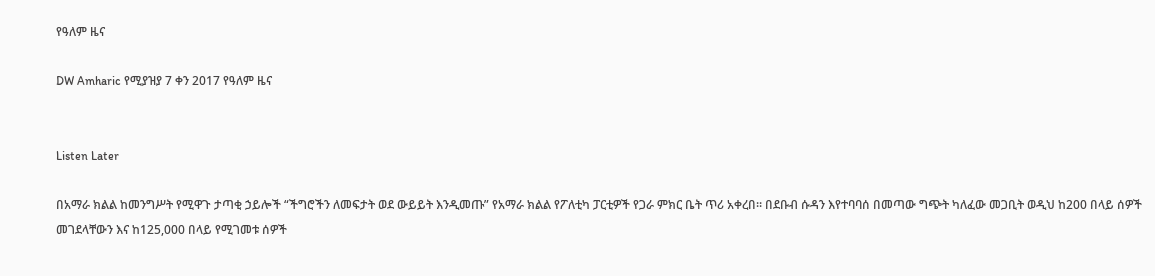የዓለም ዜና

DW Amharic የሚያዝያ 7 ቀን 2017 የዓለም ዜና


Listen Later

በአማራ ክልል ከመንግሥት የሚዋጉ ታጣቂ ኃይሎች “ችግሮችን ለመፍታት ወደ ውይይት እንዲመጡ” የአማራ ክልል የፖለቲካ ፓርቲዎች የጋራ ምክር ቤት ጥሪ አቀረበ። በደቡብ ሱዳን እየተባባሰ በመጣው ግጭት ካለፈው መጋቢት ወዲህ ከ200 በላይ ሰዎች መገደላቸውን እና ከ125,000 በላይ የሚገመቱ ሰዎች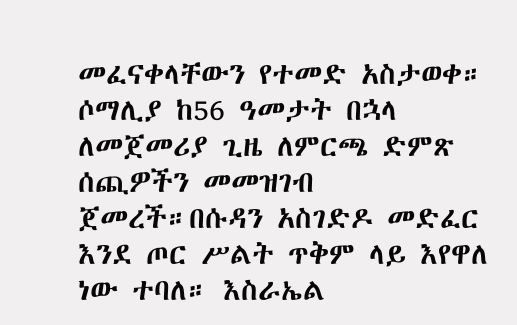መፈናቀላቸውን የተመድ አስታወቀ። ሶማሊያ ከ56 ዓመታት በኋላ ለመጀመሪያ ጊዜ ለምርጫ ድምጽ ሰጪዎችን መመዝገብ ጀመረች።በሱዳን አስገድዶ መድፈር እንደ ጦር ሥልት ጥቅም ላይ እየዋለ ነው ተባለ። እስራኤል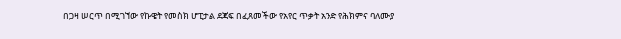በጋዛ ሠርጥ በሚገኘው የኩዌት የመስክ ሆፒታል ደጃፍ በፈጸመችው የአየር ጥቃት አንድ የሕክምና ባለሙያ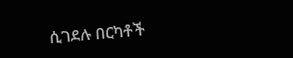ሲገደሉ በርካቶች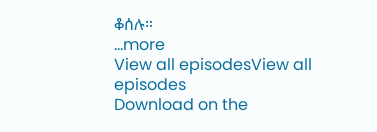ቆሰሉ።
...more
View all episodesView all episodes
Download on the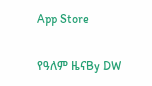App Store

የዓለም ዜናBy DW